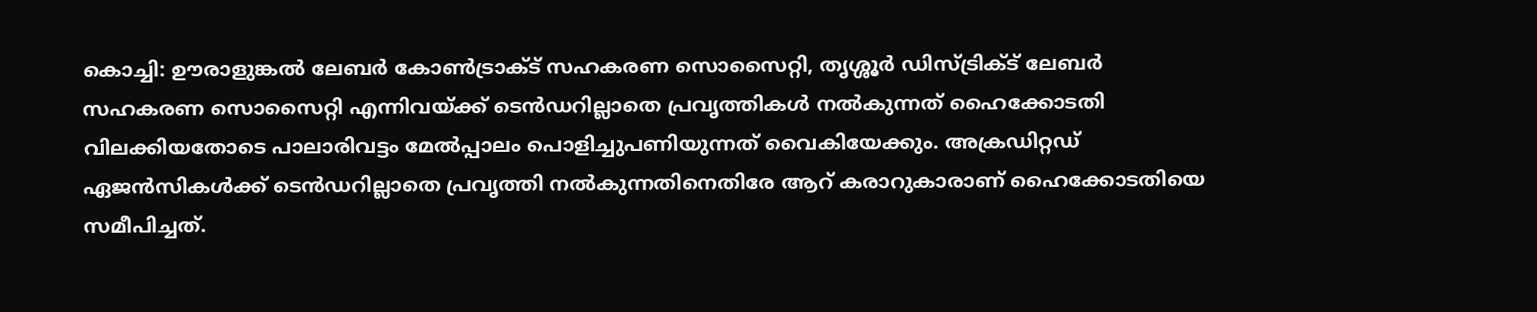കൊച്ചി: ഊരാളുങ്കൽ ലേബർ കോൺട്രാക്ട് സഹകരണ സൊസൈറ്റി, തൃശ്ശൂർ ഡിസ്ട്രിക്ട് ലേബർ സഹകരണ സൊസൈറ്റി എന്നിവയ്ക്ക് ടെൻഡറില്ലാതെ പ്രവൃത്തികൾ നൽകുന്നത് ഹൈക്കോടതി വിലക്കിയതോടെ പാലാരിവട്ടം മേൽപ്പാലം പൊളിച്ചുപണിയുന്നത് വൈകിയേക്കും. അക്രഡിറ്റഡ് ഏജൻസികൾക്ക് ടെൻഡറില്ലാതെ പ്രവൃത്തി നൽകുന്നതിനെതിരേ ആറ് കരാറുകാരാണ് ഹൈക്കോടതിയെ സമീപിച്ചത്.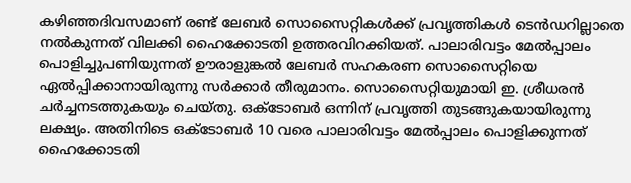കഴിഞ്ഞദിവസമാണ് രണ്ട് ലേബർ സൊസൈറ്റികൾക്ക് പ്രവൃത്തികൾ ടെൻഡറില്ലാതെ നൽകുന്നത് വിലക്കി ഹൈക്കോടതി ഉത്തരവിറക്കിയത്. പാലാരിവട്ടം മേൽപ്പാലം പൊളിച്ചുപണിയുന്നത് ഊരാളുങ്കൽ ലേബർ സഹകരണ സൊസൈറ്റിയെ ഏൽപ്പിക്കാനായിരുന്നു സർക്കാർ തീരുമാനം. സൊസൈറ്റിയുമായി ഇ. ശ്രീധരൻ ചർച്ചനടത്തുകയും ചെയ്തു. ഒക്ടോബർ ഒന്നിന് പ്രവൃത്തി തുടങ്ങുകയായിരുന്നു ലക്ഷ്യം. അതിനിടെ ഒക്ടോബർ 10 വരെ പാലാരിവട്ടം മേൽപ്പാലം പൊളിക്കുന്നത് ഹൈക്കോടതി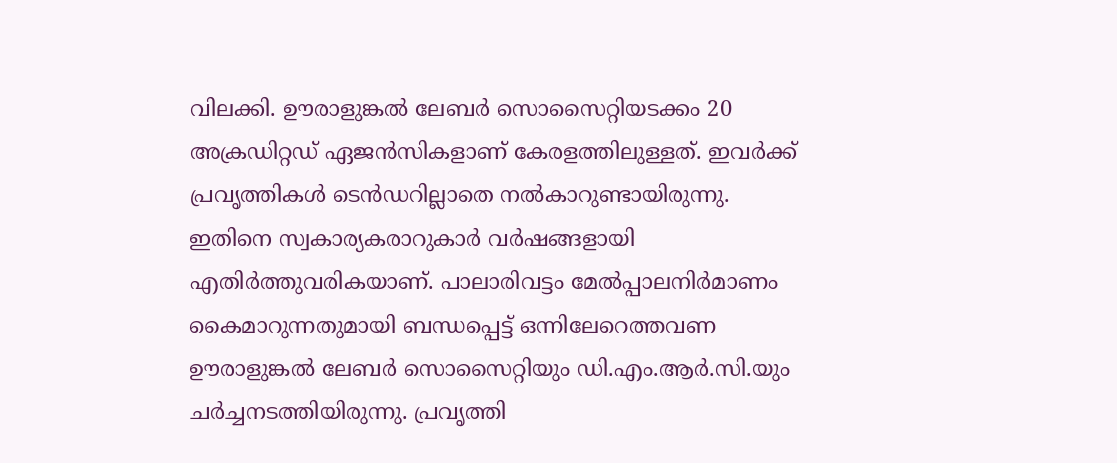വിലക്കി. ഊരാളുങ്കൽ ലേബർ സൊസൈറ്റിയടക്കം 20 അക്രഡിറ്റഡ് ഏജൻസികളാണ് കേരളത്തിലുള്ളത്. ഇവർക്ക് പ്രവൃത്തികൾ ടെൻഡറില്ലാതെ നൽകാറുണ്ടായിരുന്നു. ഇതിനെ സ്വകാര്യകരാറുകാർ വർഷങ്ങളായി എതിർത്തുവരികയാണ്. പാലാരിവട്ടം മേൽപ്പാലനിർമാണം കൈമാറുന്നതുമായി ബന്ധപ്പെട്ട് ഒന്നിലേറെത്തവണ ഊരാളുങ്കൽ ലേബർ സൊസൈറ്റിയും ഡി.എം.ആർ.സി.യും ചർച്ചനടത്തിയിരുന്നു. പ്രവൃത്തി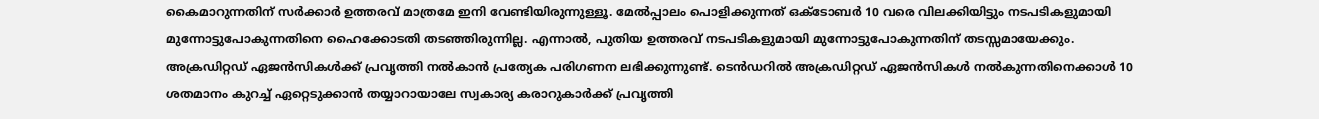കൈമാറുന്നതിന് സർക്കാർ ഉത്തരവ് മാത്രമേ ഇനി വേണ്ടിയിരുന്നുള്ളൂ. മേൽപ്പാലം പൊളിക്കുന്നത് ഒക്ടോബർ 10 വരെ വിലക്കിയിട്ടും നടപടികളുമായി മുന്നോട്ടുപോകുന്നതിനെ ഹൈക്കോടതി തടഞ്ഞിരുന്നില്ല. എന്നാൽ, പുതിയ ഉത്തരവ് നടപടികളുമായി മുന്നോട്ടുപോകുന്നതിന് തടസ്സമായേക്കും. അക്രഡിറ്റഡ് ഏജൻസികൾക്ക് പ്രവൃത്തി നൽകാൻ പ്രത്യേക പരിഗണന ലഭിക്കുന്നുണ്ട്. ടെൻഡറിൽ അക്രഡിറ്റഡ് ഏജൻസികൾ നൽകുന്നതിനെക്കാൾ 10 ശതമാനം കുറച്ച് ഏറ്റെടുക്കാൻ തയ്യാറായാലേ സ്വകാര്യ കരാറുകാർക്ക് പ്രവൃത്തി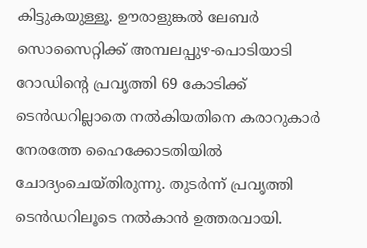കിട്ടുകയുള്ളൂ. ഊരാളുങ്കൽ ലേബർ സൊസൈറ്റിക്ക് അമ്പലപ്പുഴ-പൊടിയാടി റോഡിന്റെ പ്രവൃത്തി 69 കോടിക്ക് ടെൻഡറില്ലാതെ നൽകിയതിനെ കരാറുകാർ നേരത്തേ ഹൈക്കോടതിയിൽ ചോദ്യംചെയ്തിരുന്നു. തുടർന്ന് പ്രവൃത്തി ടെൻഡറിലൂടെ നൽകാൻ ഉത്തരവായി.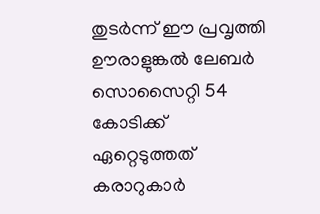തുടർന്ന് ഈ പ്രവൃത്തി ഊരാളുങ്കൽ ലേബർ സൊസൈറ്റി 54 കോടിക്ക് ഏറ്റെടുത്തത് കരാറുകാർ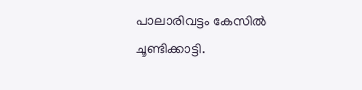പാലാരിവട്ടം കേസിൽ ചൂണ്ടിക്കാട്ടി.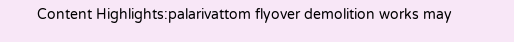Content Highlights:palarivattom flyover demolition works may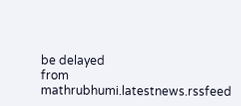be delayed
from mathrubhumi.latestnews.rssfeed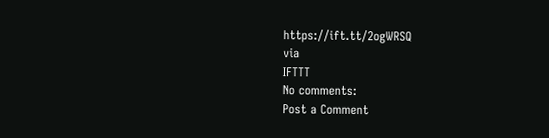https://ift.tt/2ogWRSQ
via
IFTTT
No comments:
Post a Comment